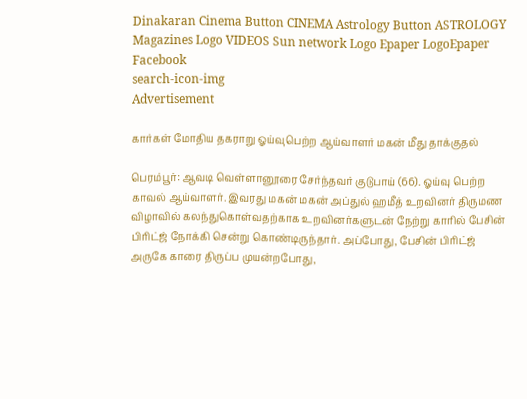Dinakaran Cinema Button CINEMA Astrology Button ASTROLOGY  Magazines Logo VIDEOS Sun network Logo Epaper LogoEpaper Facebook
search-icon-img
Advertisement

கார்கள் மோதிய தகராறு ஓய்வுபெற்ற ஆய்வாளர் மகன் மீது தாக்குதல்

பெரம்பூர்: ஆவடி வெள்ளானூரை சேர்ந்தவர் குடுபாய் (66). ஓய்வு பெற்ற காவல் ஆய்வாளர். இவரது மகன் மகன் அப்துல் ஹமீத் உறவினர் திருமண விழாவில் கலந்துகொள்வதற்காக உறவினர்களுடன் நேற்று காரில் பேசின் பிரிட்ஜ் நோக்கி சென்று கொண்டிருந்தார். அப்போது, பேசின் பிரிட்ஜ் அருகே காரை திருப்ப முயன்றபோது,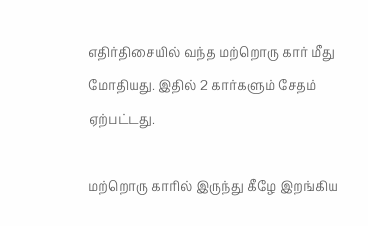எதிர்திசையில் வந்த மற்றொரு கார் மீது மோதியது. இதில் 2 கார்களும் சேதம் ஏற்பட்டது.

மற்றொரு காரில் இருந்து கீழே இறங்கிய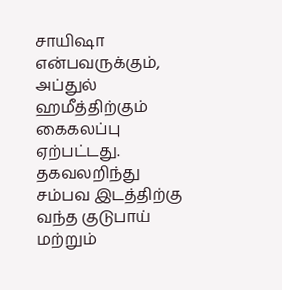சாயிஷா என்பவருக்கும், அப்துல் ஹமீத்திற்கும் கைகலப்பு ஏற்பட்டது. தகவலறிந்து சம்பவ இடத்திற்கு வந்த குடுபாய் மற்றும்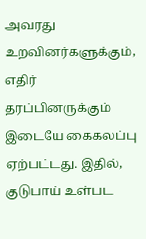அவரது உறவினர்களுக்கும், எதிர் தரப்பினருக்கும் இடையே கைகலப்பு ஏற்பட்டது. இதில், குடுபாய் உள்பட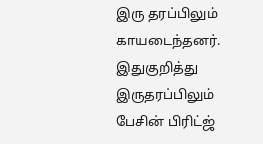இரு தரப்பிலும் காயடைந்தனர். இதுகுறித்து இருதரப்பிலும் பேசின் பிரிட்ஜ்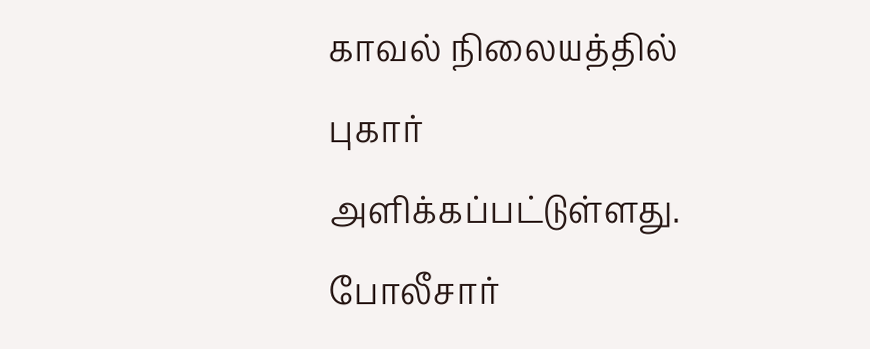காவல் நிலையத்தில் புகார் அளிக்கப்பட்டுள்ளது. போலீசார்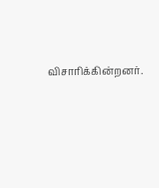விசாரிக்கின்றனர்.